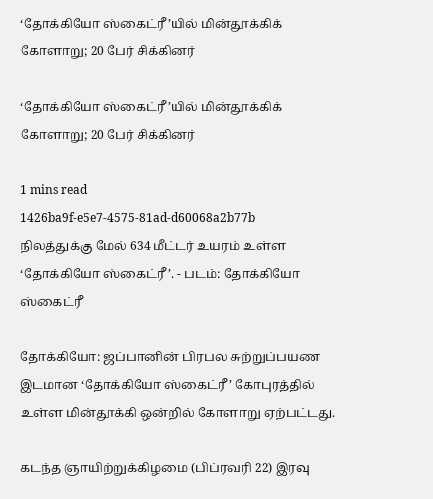‘தோக்கியோ ஸ்கைட்ரீ’யில் மின்தூக்கிக் கோளாறு; 20 பேர் சிக்கினர்

‘தோக்கியோ ஸ்கைட்ரீ’யில் மின்தூக்கிக் கோளாறு; 20 பேர் சிக்கினர்

1 mins read
1426ba9f-e5e7-4575-81ad-d60068a2b77b
நிலத்துக்கு மேல் 634 மீட்டர் உயரம் உள்ள ‘தோக்கியோ ஸ்கைட்ரீ’. - படம்: தோக்கியோ ஸ்கைட்ரீ

தோக்கியோ: ஜப்பானின் பிரபல சுற்றுப்பயண இடமான ‘தோக்கியோ ஸ்கைட்ரீ’ கோபுரத்தில் உள்ள மின்தூக்கி ஒன்றில் கோளாறு ஏற்பட்டது.

கடந்த ஞாயிற்றுக்கிழமை (பிப்ரவரி 22) இரவு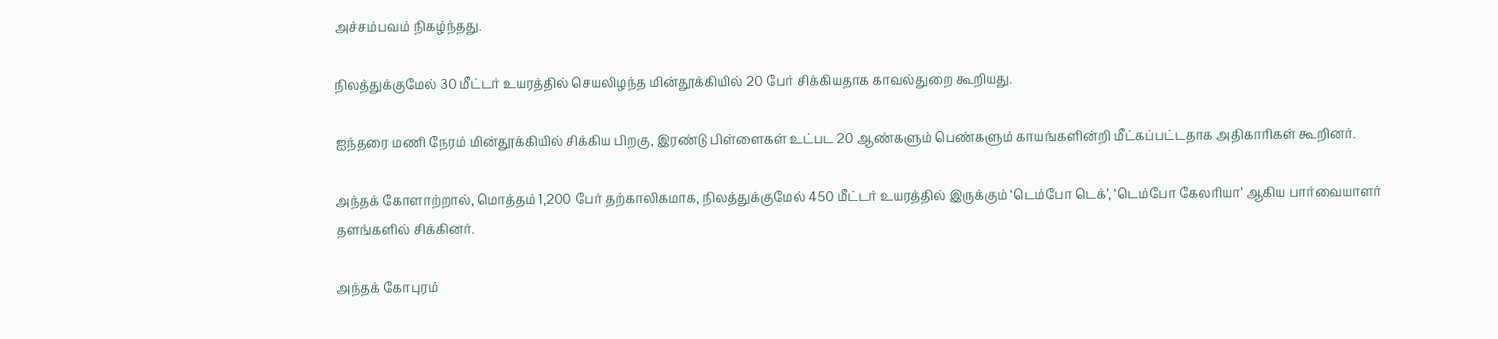அச்சம்பவம் நிகழ்ந்தது.

நிலத்துக்குமேல் 30 மீட்டர் உயரத்தில் செயலிழந்த மின்தூக்கியில் 20 பேர் சிக்கியதாக காவல்துறை கூறியது.

ஐந்தரை மணி நேரம் மின்தூக்கியில் சிக்கிய பிறகு, இரண்டு பிள்ளைகள் உட்பட 20 ஆண்களும் பெண்களும் காயங்களின்றி மீட்கப்பட்டதாக அதிகாரிகள் கூறினர்.

அந்தக் கோளாற்றால், மொத்தம் 1,200 பேர் தற்காலிகமாக, நிலத்துக்குமேல் 450 மீட்டர் உயரத்தில் இருக்கும் ‘டெம்போ டெக்’, ‘டெம்போ கேலரியா’ ஆகிய பார்வையாளர் தளங்களில் சிக்கினர்.

அந்தக் கோபுரம்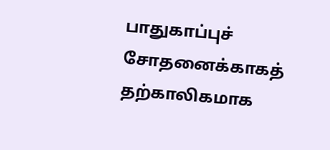பாதுகாப்புச் சோதனைக்காகத் தற்காலிகமாக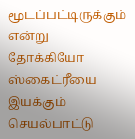மூடப்பட்டிருக்கும் என்று தோக்கியோ ஸ்கைட்ரீயை இயக்கும் செயல்பாட்டு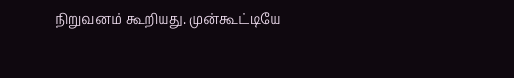நிறுவனம் கூறியது. முன்கூட்டியே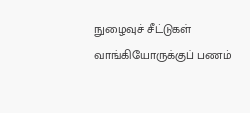நுழைவுச் சீட்டுகள் வாங்கியோருக்குப் பணம்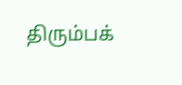திரும்பக்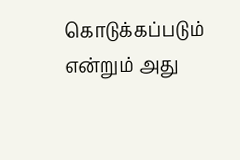கொடுக்கப்படும் என்றும் அது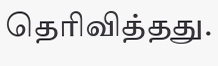தெரிவித்தது.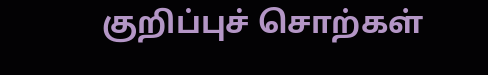குறிப்புச் சொற்கள்